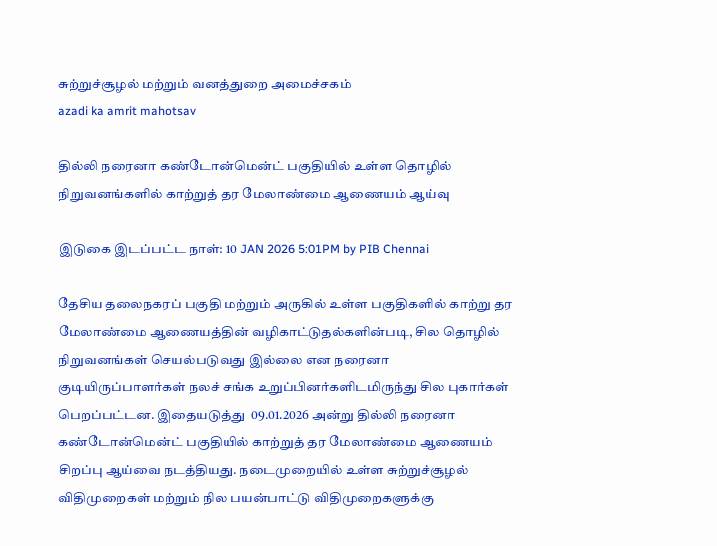சுற்றுச்சூழல் மற்றும் வனத்துறை அமைச்சகம்
azadi ka amrit mahotsav

தில்லி நரைனா கண்டோன்மென்ட் பகுதியில் உள்ள தொழில் நிறுவனங்களில் காற்றுத் தர மேலாண்மை ஆணையம் ஆய்வு

இடுகை இடப்பட்ட நாள்: 10 JAN 2026 5:01PM by PIB Chennai

தேசிய தலைநகரப் பகுதி மற்றும் அருகில் உள்ள பகுதிகளில் காற்று தர மேலாண்மை ஆணையத்தின் வழிகாட்டுதல்களின்படி, சில தொழில் நிறுவனங்கள் செயல்படுவது இல்லை என நரைனா குடியிருப்பாளர்கள் நலச் சங்க உறுப்பினர்களிடமிருந்து சில புகார்கள் பெறப்பட்டன. இதையடுத்து  09.01.2026 அன்று தில்லி நரைனா கண்டோன்மென்ட் பகுதியில் காற்றுத் தர மேலாண்மை ஆணையம் சிறப்பு ஆய்வை நடத்தியது. நடைமுறையில் உள்ள சுற்றுச்சூழல் விதிமுறைகள் மற்றும் நில பயன்பாட்டு விதிமுறைகளுக்கு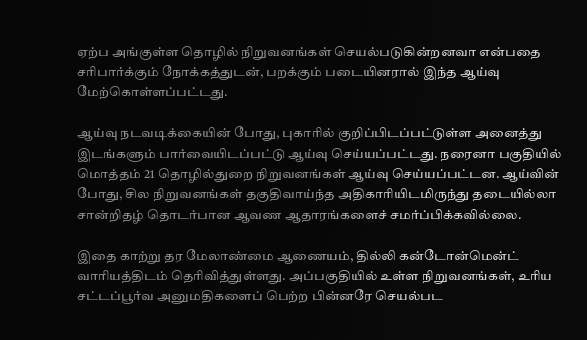ஏற்ப அங்குள்ள தொழில் நிறுவனங்கள் செயல்படுகின்றனவா என்பதை சரிபார்க்கும் நோக்கத்துடன், பறக்கும் படையினரால் இந்த ஆய்வு மேற்கொள்ளப்பட்டது.

ஆய்வு நடவடிக்கையின் போது, புகாரில் குறிப்பிடப்பட்டுள்ள அனைத்து இடங்களும் பார்வையிடப்பட்டு ஆய்வு செய்யப்பட்டது. நரைனா பகுதியில் மொத்தம் 21 தொழில்துறை நிறுவனங்கள் ஆய்வு செய்யப்பட்டன. ஆய்வின் போது, சில நிறுவனங்கள் தகுதிவாய்ந்த அதிகாரியிடமிருந்து தடையில்லா சான்றிதழ் தொடர்பான ஆவண ஆதாரங்களைச் சமர்ப்பிக்கவில்லை.

இதை காற்று தர மேலாண்மை ஆணையம், தில்லி கன்டோன்மென்ட் வாரியத்திடம் தெரிவித்துள்ளது. அப்பகுதியில் உள்ள நிறுவனங்கள், உரிய சட்டப்பூர்வ அனுமதிகளைப் பெற்ற பின்னரே செயல்பட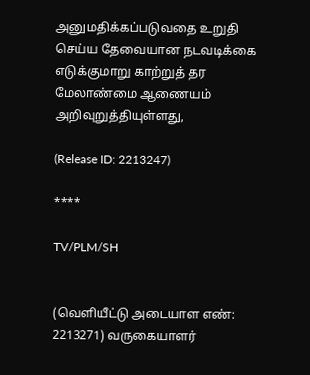அனுமதிக்கப்படுவதை உறுதி செய்ய தேவையான நடவடிக்கை எடுக்குமாறு காற்றுத் தர மேலாண்மை ஆணையம் அறிவுறுத்தியுள்ளது,

(Release ID: 2213247)

****

TV/PLM/SH


(வெளியீட்டு அடையாள எண்: 2213271) வருகையாளர்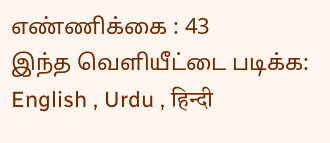எண்ணிக்கை : 43
இந்த வெளியீட்டை படிக்க: English , Urdu , हिन्दी